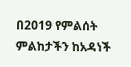በ2019 የምልሰት ምልከታችን ከአዳነች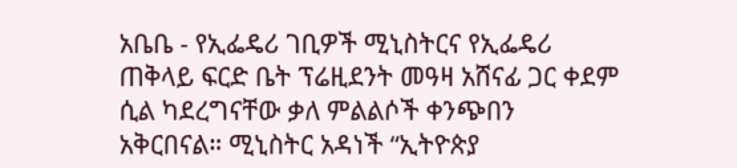አቤቤ - የኢፌዴሪ ገቢዎች ሚኒስትርና የኢፌዴሪ ጠቅላይ ፍርድ ቤት ፕሬዚደንት መዓዛ አሸናፊ ጋር ቀደም ሲል ካደረግናቸው ቃለ ምልልሶች ቀንጭበን አቅርበናል። ሚኒስትር አዳነች “ኢትዮጵያ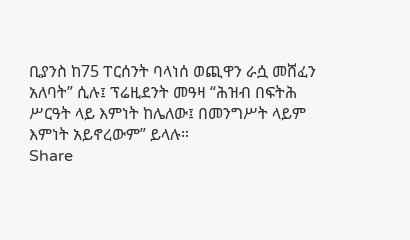ቢያንስ ከ75 ፐርሰንት ባላነሰ ወጪዋን ራሷ መሸፈን አለባት” ሲሉ፤ ፕሬዚደንት መዓዛ “ሕዝብ በፍትሕ ሥርዓት ላይ እምነት ከሌለው፤ በመንግሥት ላይም እምነት አይኖረውም” ይላሉ።
Share